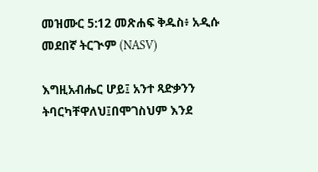መዝሙር 5:12 መጽሐፍ ቅዱስ፥ አዲሱ መደበኛ ትርጒም (NASV)

እግዚአብሔር ሆይ፤ አንተ ጻድቃንን ትባርካቸዋለህ፤በሞገስህም እንደ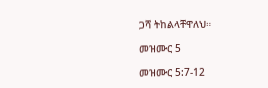ጋሻ ትከልላቸዋለህ።

መዝሙር 5

መዝሙር 5:7-12